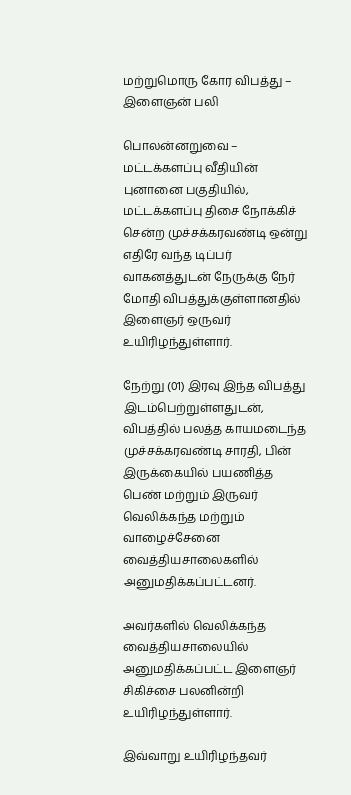மற்றுமொரு கோர விபத்து – இளைஞன் பலி

பொலன்னறுவை – மட்டக்களப்பு வீதியின் புனானை பகுதியில், மட்டக்களப்பு திசை நோக்கிச் சென்ற முச்சக்கரவண்டி ஒன்று எதிரே வந்த டிப்பர் வாகனத்துடன் நேருக்கு நேர் மோதி விபத்துக்குள்ளானதில் இளைஞர் ஒருவர் உயிரிழந்துள்ளார்.

நேற்று (01) இரவு இந்த விபத்து இடம்பெற்றுள்ளதுடன், விபத்தில் பலத்த காயமடைந்த முச்சக்கரவண்டி சாரதி, பின் இருக்கையில் பயணித்த பெண் மற்றும் இருவர் வெலிக்கந்த மற்றும் வாழைச்சேனை வைத்தியசாலைகளில் அனுமதிக்கப்பட்டனர்.

அவர்களில் வெலிக்கந்த வைத்தியசாலையில் அனுமதிக்கப்பட்ட இளைஞர் சிகிச்சை பலனின்றி உயிரிழந்துள்ளார்.

இவ்வாறு உயிரிழந்தவர்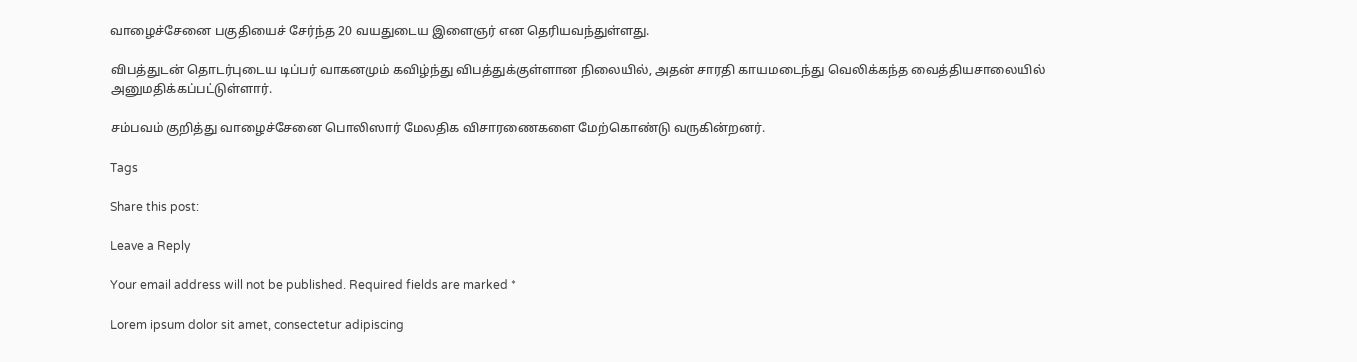வாழைச்சேனை பகுதியைச் சேர்ந்த 20 வயதுடைய இளைஞர் என தெரியவந்துள்ளது.

விபத்துடன் தொடர்புடைய டிப்பர் வாகனமும் கவிழ்ந்து விபத்துக்குள்ளான நிலையில், அதன் சாரதி காயமடைந்து வெலிக்கந்த வைத்தியசாலையில் அனுமதிக்கப்பட்டுள்ளார்.

சம்பவம் குறித்து வாழைச்சேனை பொலிஸார் மேலதிக விசாரணைகளை மேற்கொண்டு வருகின்றனர்.

Tags

Share this post:

Leave a Reply

Your email address will not be published. Required fields are marked *

Lorem ipsum dolor sit amet, consectetur adipiscing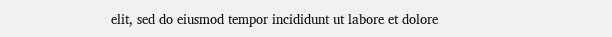elit, sed do eiusmod tempor incididunt ut labore et dolore